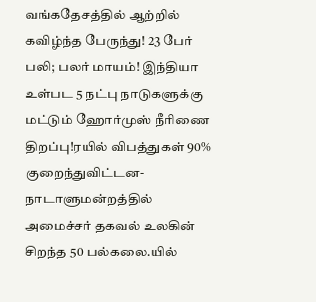வங்கதேசத்தில் ஆற்றில் கவிழ்ந்த பேருந்து! 23 பேர் பலி; பலர் மாயம்! இந்தியா உள்பட 5 நட்பு நாடுகளுக்கு மட்டும் ஹோர்முஸ் நீரிணை திறப்பு!ரயில் விபத்துகள் 90% குறைந்துவிட்டன- நாடாளுமன்றத்தில் அமைச்சர் தகவல் உலகின் சிறந்த 50 பல்கலை.யில்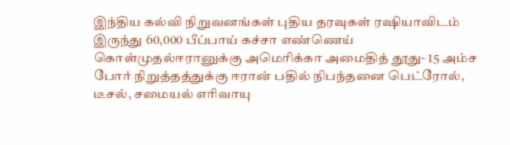இந்திய கல்வி நிறுவனங்கள் புதிய தரவுகள் ரஷியாவிடம் இருந்து 60,000 பீப்பாய் கச்சா எண்ணெய் கொள்முதல்ஈரானுக்கு அமெரிக்கா அமைதித் தூது- 15 அம்ச போர் நிறுத்தத்துக்கு ஈரான் பதில் நிபந்தனை பெட்ரோல், டீசல், சமையல் எரிவாயு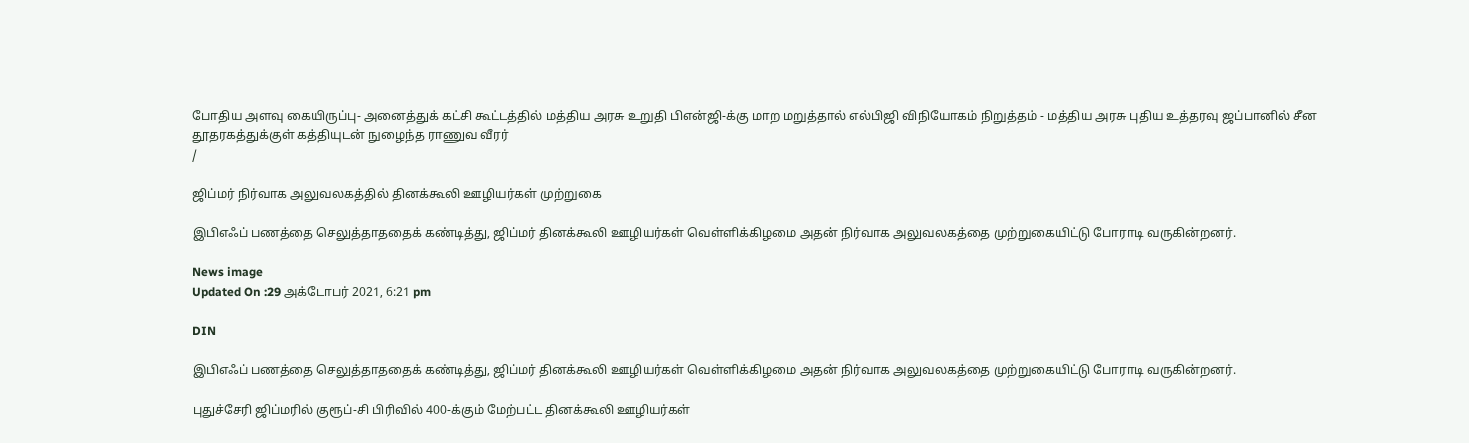போதிய அளவு கையிருப்பு- அனைத்துக் கட்சி கூட்டத்தில் மத்திய அரசு உறுதி பிஎன்ஜி-க்கு மாற மறுத்தால் எல்பிஜி விநியோகம் நிறுத்தம் - மத்திய அரசு புதிய உத்தரவு ஜப்பானில் சீன தூதரகத்துக்குள் கத்தியுடன் நுழைந்த ராணுவ வீரர்
/

ஜிப்மர் நிர்வாக அலுவலகத்தில் தினக்கூலி ஊழியர்கள் முற்றுகை

இபிஎஃப் பணத்தை செலுத்தாததைக் கண்டித்து, ஜிப்மர் தினக்கூலி ஊழியர்கள் வெள்ளிக்கிழமை அதன் நிர்வாக அலுவலகத்தை முற்றுகையிட்டு போராடி வருகின்றனர்.

News image
Updated On :29 அக்டோபர் 2021, 6:21 pm

DIN

இபிஎஃப் பணத்தை செலுத்தாததைக் கண்டித்து, ஜிப்மர் தினக்கூலி ஊழியர்கள் வெள்ளிக்கிழமை அதன் நிர்வாக அலுவலகத்தை முற்றுகையிட்டு போராடி வருகின்றனர்.

புதுச்சேரி ஜிப்மரில் குரூப்-சி பிரிவில் 400-க்கும் மேற்பட்ட தினக்கூலி ஊழியர்கள்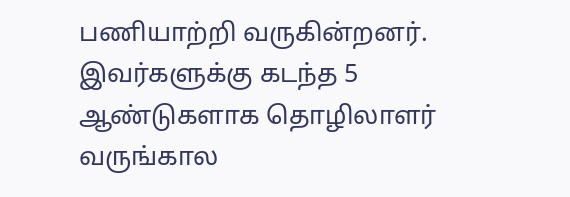பணியாற்றி வருகின்றனர். இவர்களுக்கு கடந்த 5 ஆண்டுகளாக தொழிலாளர் வருங்கால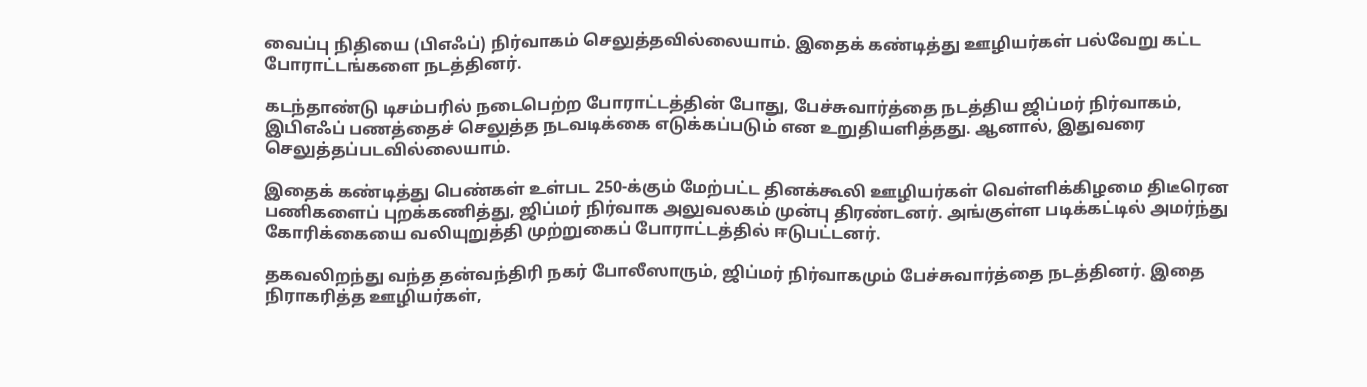வைப்பு நிதியை (பிஎஃப்) நிர்வாகம் செலுத்தவில்லையாம். இதைக் கண்டித்து ஊழியர்கள் பல்வேறு கட்ட போராட்டங்களை நடத்தினர்.

கடந்தாண்டு டிசம்பரில் நடைபெற்ற போராட்டத்தின் போது, பேச்சுவார்த்தை நடத்திய ஜிப்மர் நிர்வாகம், இபிஎஃப் பணத்தைச் செலுத்த நடவடிக்கை எடுக்கப்படும் என உறுதியளித்தது. ஆனால், இதுவரை செலுத்தப்படவில்லையாம்.

இதைக் கண்டித்து பெண்கள் உள்பட 250-க்கும் மேற்பட்ட தினக்கூலி ஊழியர்கள் வெள்ளிக்கிழமை திடீரென பணிகளைப் புறக்கணித்து, ஜிப்மர் நிர்வாக அலுவலகம் முன்பு திரண்டனர். அங்குள்ள படிக்கட்டில் அமர்ந்து கோரிக்கையை வலியுறுத்தி முற்றுகைப் போராட்டத்தில் ஈடுபட்டனர்.

தகவலிறந்து வந்த தன்வந்திரி நகர் போலீஸாரும், ஜிப்மர் நிர்வாகமும் பேச்சுவார்த்தை நடத்தினர். இதை நிராகரித்த ஊழியர்கள்,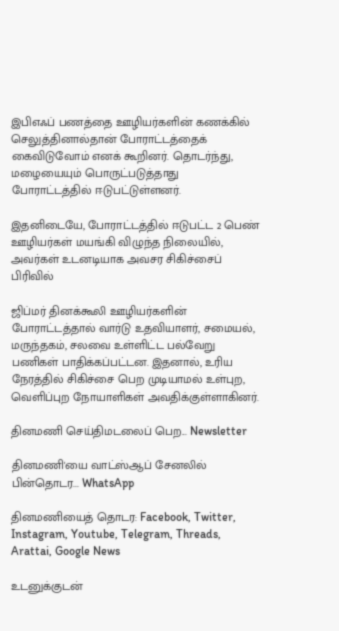இபிஎஃப் பணத்தை ஊழியர்களின் கணக்கில் செலுத்தினால்தான் போராட்டத்தைக் கைவிடுவோம் எனக் கூறினர். தொடர்ந்து, மழையையும் பொருட்படுத்தாது போராட்டத்தில் ஈடுபட்டுள்ளனர்.

இதனிடையே, போராட்டத்தில் ஈடுபட்ட 2 பெண் ஊழியர்கள் மயங்கி விழுந்த நிலையில், அவர்கள் உடனடியாக அவசர சிகிச்சைப் பிரிவில்

ஜிப்மர் தினக்கூலி ஊழியர்களின் போராட்டத்தால் வார்டு உதவியாளர், சமையல், மருந்தகம், சலவை உள்ளிட்ட பல்வேறு பணிகள் பாதிக்கப்பட்டன. இதனால், உரிய நேரத்தில் சிகிச்சை பெற முடியாமல் உள்புற, வெளிப்புற நோயாளிகள் அவதிக்குள்ளாகினர்.

தினமணி செய்திமடலைப் பெற... Newsletter

தினமணி'யை வாட்ஸ்ஆப் சேனலில் பின்தொடர... WhatsApp

தினமணியைத் தொடர: Facebook, Twitter, Instagram, Youtube, Telegram, Threads, Arattai, Google News

உடனுக்குடன்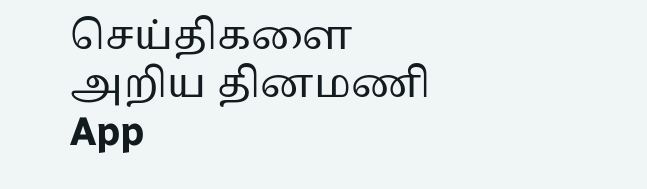செய்திகளை அறிய தினமணி App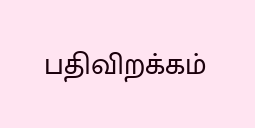பதிவிறக்கம்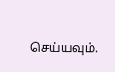செய்யவும்.